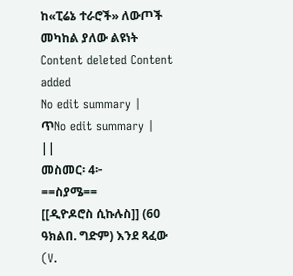ከ«ፒሬኔ ተራሮች» ለውጦች መካከል ያለው ልዩነት
Content deleted Content added
No edit summary |
ጥNo edit summary |
||
መስመር፡ 4፦
==ስያሜ==
[[ዲዮዶሮስ ሲኩሉስ]] (60 ዓክልበ. ግድም) እንደ ጻፈው (V.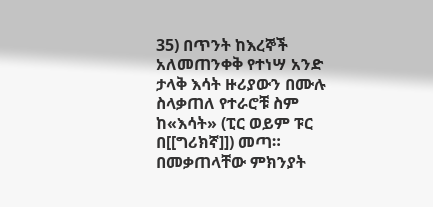35) በጥንት ከእረኞች አለመጠንቀቅ የተነሣ አንድ ታላቅ እሳት ዙሪያውን በሙሉ ስላቃጠለ የተራሮቹ ስም ከ«እሳት» (ፒር ወይም ፑር በ[[ግሪክኛ]]) መጣ። በመቃጠላቸው ምክንያት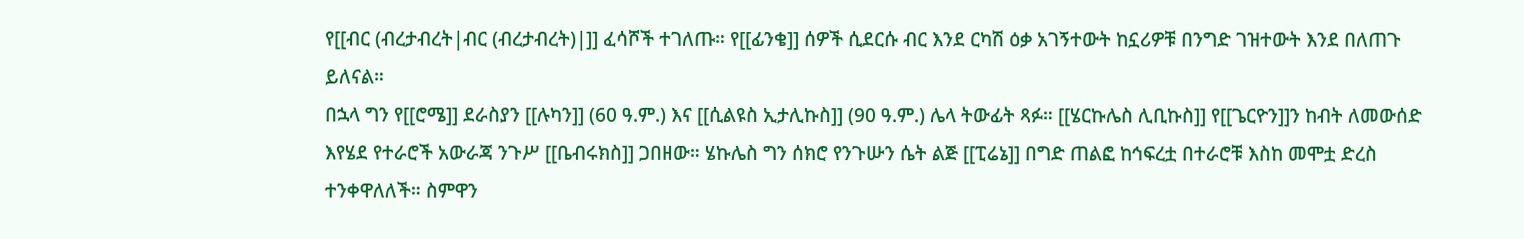የ[[ብር (ብረታብረት|ብር (ብረታብረት)|]] ፈሳሾች ተገለጡ። የ[[ፊንቄ]] ሰዎች ሲደርሱ ብር እንደ ርካሽ ዕቃ አገኝተውት ከኗሪዎቹ በንግድ ገዝተውት እንደ በለጠጉ ይለናል።
በኋላ ግን የ[[ሮሜ]] ደራስያን [[ሉካን]] (60 ዓ.ም.) እና [[ሲልዩስ ኢታሊኩስ]] (90 ዓ.ም.) ሌላ ትውፊት ጻፉ። [[ሄርኩሌስ ሊቢኩስ]] የ[[ጌርዮን]]ን ከብት ለመውሰድ እየሄደ የተራሮች አውራጃ ንጉሥ [[ቤብሩክስ]] ጋበዘው። ሄኩሌስ ግን ሰክሮ የንጉሡን ሴት ልጅ [[ፒሬኔ]] በግድ ጠልፎ ከኅፍረቷ በተራሮቹ እስከ መሞቷ ድረስ ተንቀዋለለች። ስምዋን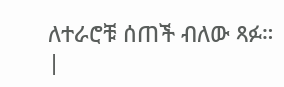ለተራሮቹ ሰጠች ብለው ጻፉ።
|